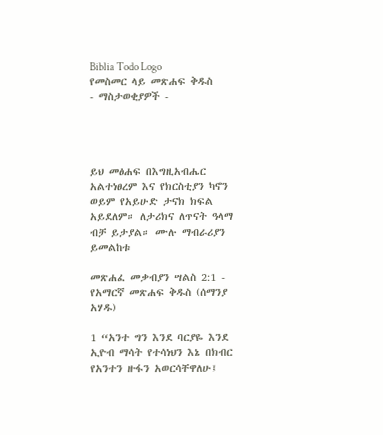Biblia Todo Logo
የመስመር ላይ መጽሐፍ ቅዱስ
- ማስታወቂያዎች -




ይህ መፅሐፍ በእግዚአብሔር አልተነፀረም እና የክርስቲያን ካኖን ወይም የአይሁድ ታናክ ክፍል አይደለም። ለታሪክና ለጥናት ዓላማ ብቻ ይታያል። ሙሉ ማብራሪያን ይመልከቱ

መጽሐፈ መቃብያን ሣልስ 2:1 - የአማርኛ መጽሐፍ ቅዱስ (ሰማንያ አሃዱ)

1 “አንተ ግን እንደ ባርያዬ እንደ ኢዮብ ማሳት የተሳነህን እኔ በክብር የአንተን ዙፋን አወርሳቸዋለሁ፤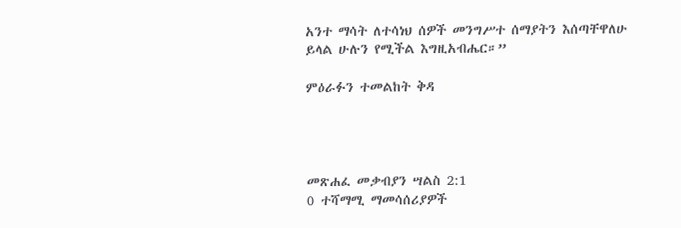አንተ ማሳት ለተሳነህ ሰዎች መንግሥተ ሰማያትን እሰጣቸዋለሁ ይላል ሁሉን የሚችል እግዚአብሔር።”

ምዕራፉን ተመልከት ቅዳ




መጽሐፈ መቃብያን ሣልስ 2:1
0 ተሻማሚ ማመሳሰሪያዎች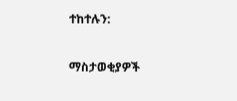ተከተሉን:

ማስታወቂያዎች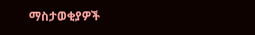ማስታወቂያዎች